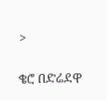>

ቄሮ በድሬደዋ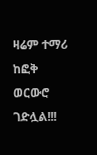ዛሬም ተማሪ ከፎቅ ወርውሮ ገድሏል!!!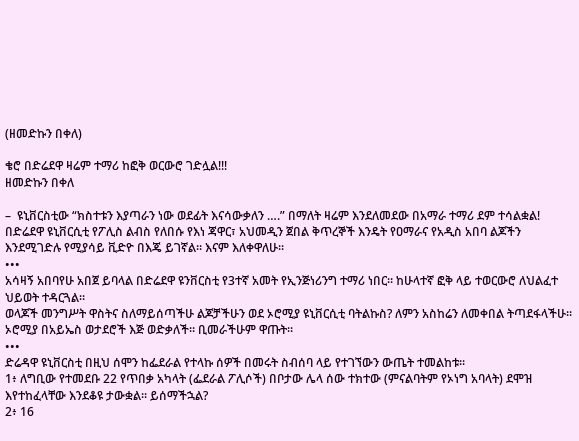(ዘመድኩን በቀለ)

ቄሮ በድሬደዋ ዛሬም ተማሪ ከፎቅ ወርውሮ ገድሏል!!!
ዘመድኩን በቀለ

–  ዩኒቨርስቲው “ክስተቱን እያጣራን ነው ወደፊት እናሳውቃለን ….” በማለት ዛሬም እንደለመደው በአማራ ተማሪ ደም ተሳልቋል!
በድሬደዋ ዩኒቨርሲቲ የፖሊስ ልብስ የለበሱ የእነ ጃዋር፣ አህመዲን ጀበል ቅጥረኞች እንዴት የዐማራና የአዲስ አበባ ልጆችን እንደሚገድሉ የሚያሳይ ቪድዮ በእጄ ይገኛል። እናም እለቀዋለሁ።
•••
አሳዛኝ አበባየሁ አበጀ ይባላል በድሬደዋ ዩንቨርስቲ የ3ተኛ አመት የኢንጅነሪንግ ተማሪ ነበር። ከሁላተኛ ፎቅ ላይ ተወርውሮ ለህልፈተ ህይወት ተዳርጓል።
ወላጆች መንግሥት ዋስትና ስለማይሰጣችሁ ልጆቻችሁን ወደ ኦሮሚያ ዩኒቨርሲቲ ባትልኩስ? ለምን አስከሬን ለመቀበል ትጣደፋላችሁ። ኦሮሚያ በአይኤስ ወታደሮች እጅ ወድቃለች። ቢመራችሁም ዋጡት።
•••
ድሬዳዋ ዩኒቨርስቲ በዚህ ሰሞን ከፌደራል የተላኩ ሰዎች በመሩት ስብሰባ ላይ የተገኘውን ውጤት ተመልከቱ።
1፥ ለግቢው የተመደቡ 22 የጥበቃ አካላት (ፌደራል ፖሊሶች) በቦታው ሌላ ሰው ተክተው (ምናልባትም የኦነግ አባላት) ደሞዝ እየተከፈላቸው እንደቆዩ ታውቋል። ይሰማችኋል?
2፥ 16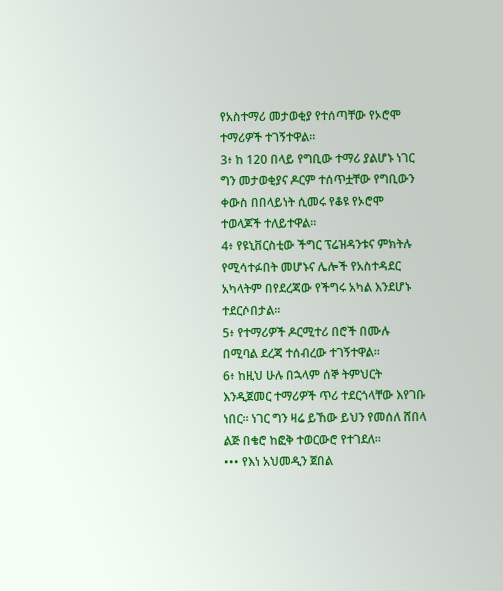የአስተማሪ መታወቂያ የተሰጣቸው የኦሮሞ ተማሪዎች ተገኝተዋል።
3፥ ከ 120 በላይ የግቢው ተማሪ ያልሆኑ ነገር ግን መታወቂያና ዶርም ተሰጥቷቸው የግቢውን ቀውስ በበላይነት ሲመሩ የቆዩ የኦሮሞ ተወላጆች ተለይተዋል።
4፥ የዩኒቨርስቲው ችግር ፕሬዝዳንቱና ምክትሉ የሚሳተፉበት መሆኑና ሌሎች የአስተዳደር አካላትም በየደረጃው የችግሩ አካል እንደሆኑ ተደርሶበታል።
5፥ የተማሪዎች ዶርሚተሪ በሮች በሙሉ በሚባል ደረጃ ተሰብረው ተገኝተዋል።
6፥ ከዚህ ሁሉ በኋላም ሰኞ ትምህርት እንዲጀመር ተማሪዎች ጥሪ ተደርጎላቸው እየገቡ ነበር። ነገር ግን ዛሬ ይኸው ይህን የመሰለ ሸበላ ልጅ በቄሮ ከፎቅ ተወርውሮ የተገደለ።
••• የእነ አህመዲን ጀበል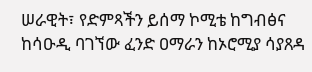ሠራዊት፣ የድምጻችን ይሰማ ኮሚቴ ከግብፅና ከሳዑዲ ባገኘው ፈንድ ዐማራን ከኦሮሚያ ሳያጸዳ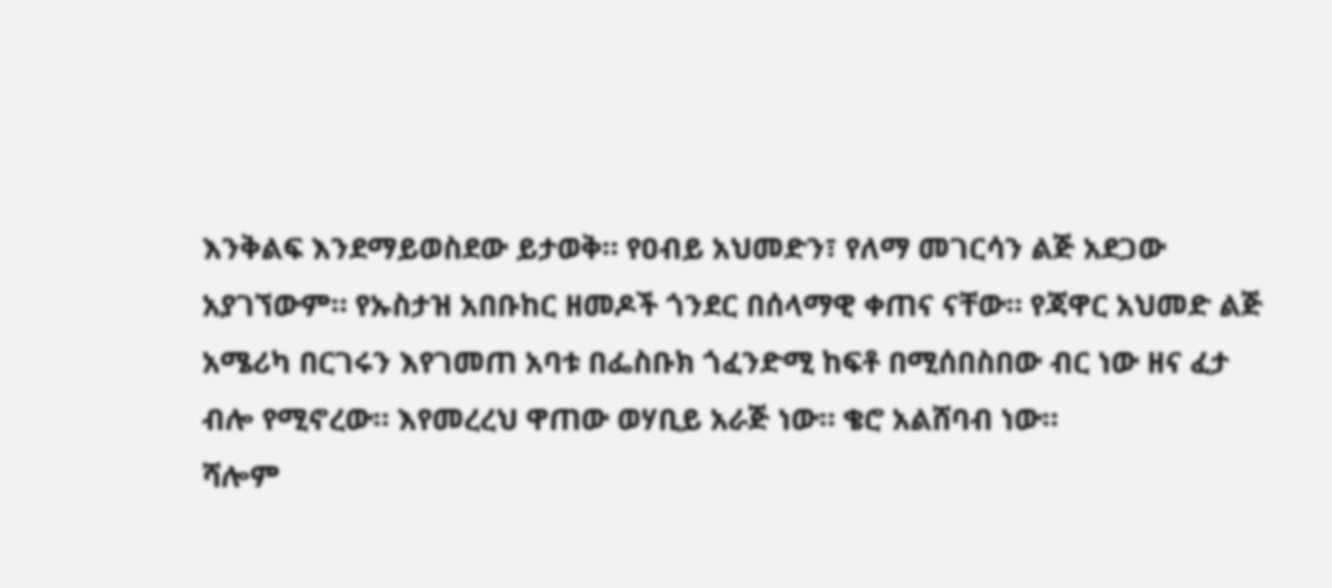እንቅልፍ እንደማይወስደው ይታወቅ። የዐብይ አህመድን፣ የለማ መገርሳን ልጅ አደጋው አያገኘውም። የኡስታዝ አበቡከር ዘመዶች ጎንደር በሰላማዊ ቀጠና ናቸው። የጃዋር አህመድ ልጅ አሜሪካ በርገሩን እየገመጠ አባቱ በፌስቡክ ጎፈንድሚ ከፍቶ በሚሰበስበው ብር ነው ዘና ፈታ ብሎ የሚኖረው። እየመረረህ ዋጠው ወሃቢይ አራጅ ነው። ቄሮ አልሸባብ ነው።
ሻሎም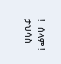!   ሰላም !
ታህሳስ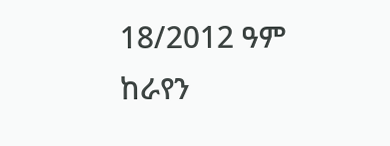18/2012 ዓም
ከራየን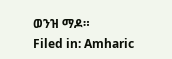ወንዝ ማዶ።
Filed in: Amharic